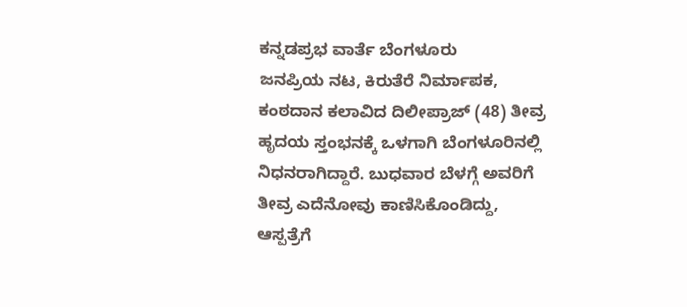ಕನ್ನಡಪ್ರಭ ವಾರ್ತೆ ಬೆಂಗಳೂರು
ಜನಪ್ರಿಯ ನಟ, ಕಿರುತೆರೆ ನಿರ್ಮಾಪಕ, ಕಂಠದಾನ ಕಲಾವಿದ ದಿಲೀಪ್ರಾಜ್ (48) ತೀವ್ರ ಹೃದಯ ಸ್ತಂಭನಕ್ಕೆ ಒಳಗಾಗಿ ಬೆಂಗಳೂರಿನಲ್ಲಿ ನಿಧನರಾಗಿದ್ದಾರೆ. ಬುಧವಾರ ಬೆಳಗ್ಗೆ ಅವರಿಗೆ ತೀವ್ರ ಎದೆನೋವು ಕಾಣಿಸಿಕೊಂಡಿದ್ದು, ಆಸ್ಪತ್ರೆಗೆ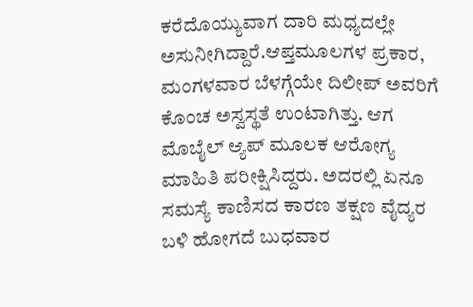ಕರೆದೊಯ್ಯುವಾಗ ದಾರಿ ಮಧ್ಯದಲ್ಲೇ ಅಸುನೀಗಿದ್ದಾರೆ.ಆಪ್ತಮೂಲಗಳ ಪ್ರಕಾರ, ಮಂಗಳವಾರ ಬೆಳಗ್ಗೆಯೇ ದಿಲೀಪ್ ಅವರಿಗೆ ಕೊಂಚ ಅಸ್ವಸ್ಥತೆ ಉಂಟಾಗಿತ್ತು. ಆಗ ಮೊಬೈಲ್ ಆ್ಯಪ್ ಮೂಲಕ ಆರೋಗ್ಯ ಮಾಹಿತಿ ಪರೀಕ್ಷಿಸಿದ್ದರು. ಅದರಲ್ಲಿ ಏನೂ ಸಮಸ್ಯೆ ಕಾಣಿಸದ ಕಾರಣ ತಕ್ಷಣ ವೈದ್ಯರ ಬಳಿ ಹೋಗದೆ ಬುಧವಾರ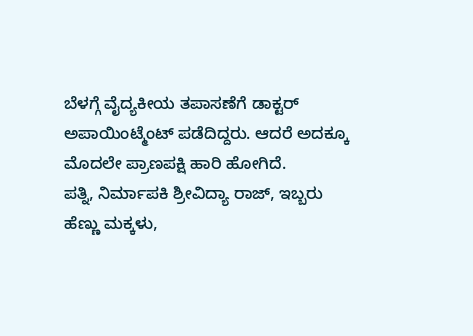ಬೆಳಗ್ಗೆ ವೈದ್ಯಕೀಯ ತಪಾಸಣೆಗೆ ಡಾಕ್ಟರ್ ಅಪಾಯಿಂಟ್ಮೆಂಟ್ ಪಡೆದಿದ್ದರು. ಆದರೆ ಅದಕ್ಕೂ ಮೊದಲೇ ಪ್ರಾಣಪಕ್ಷಿ ಹಾರಿ ಹೋಗಿದೆ.
ಪತ್ನಿ, ನಿರ್ಮಾಪಕಿ ಶ್ರೀವಿದ್ಯಾ ರಾಜ್, ಇಬ್ಬರು ಹೆಣ್ಣು ಮಕ್ಕಳು,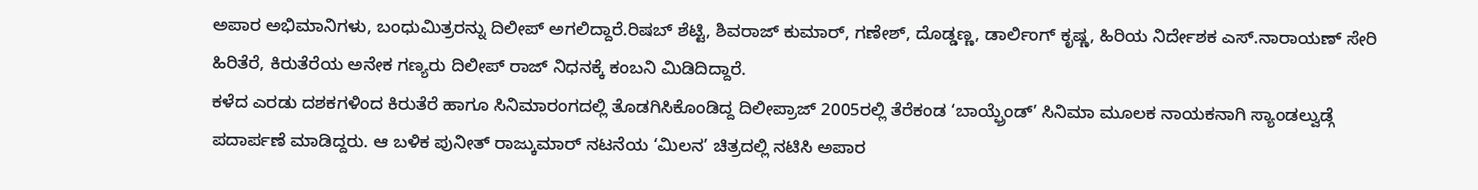ಅಪಾರ ಅಭಿಮಾನಿಗಳು, ಬಂಧುಮಿತ್ರರನ್ನು ದಿಲೀಪ್ ಅಗಲಿದ್ದಾರೆ.ರಿಷಬ್ ಶೆಟ್ಟಿ, ಶಿವರಾಜ್ ಕುಮಾರ್, ಗಣೇಶ್, ದೊಡ್ಡಣ್ಣ, ಡಾರ್ಲಿಂಗ್ ಕೃಷ್ಣ, ಹಿರಿಯ ನಿರ್ದೇಶಕ ಎಸ್.ನಾರಾಯಣ್ ಸೇರಿ ಹಿರಿತೆರೆ, ಕಿರುತೆರೆಯ ಅನೇಕ ಗಣ್ಯರು ದಿಲೀಪ್ ರಾಜ್ ನಿಧನಕ್ಕೆ ಕಂಬನಿ ಮಿಡಿದಿದ್ದಾರೆ.
ಕಳೆದ ಎರಡು ದಶಕಗಳಿಂದ ಕಿರುತೆರೆ ಹಾಗೂ ಸಿನಿಮಾರಂಗದಲ್ಲಿ ತೊಡಗಿಸಿಕೊಂಡಿದ್ದ ದಿಲೀಪ್ರಾಜ್ 2005ರಲ್ಲಿ ತೆರೆಕಂಡ ‘ಬಾಯ್ಫ್ರೆಂಡ್’ ಸಿನಿಮಾ ಮೂಲಕ ನಾಯಕನಾಗಿ ಸ್ಯಾಂಡಲ್ವುಡ್ಗೆ ಪದಾರ್ಪಣೆ ಮಾಡಿದ್ದರು. ಆ ಬಳಿಕ ಪುನೀತ್ ರಾಜ್ಕುಮಾರ್ ನಟನೆಯ ‘ಮಿಲನ’ ಚಿತ್ರದಲ್ಲಿ ನಟಿಸಿ ಅಪಾರ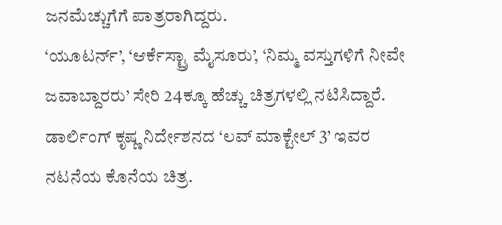ಜನಮೆಚ್ಚುಗೆಗೆ ಪಾತ್ರರಾಗಿದ್ದರು.
‘ಯೂಟರ್ನ್’, ‘ಆರ್ಕೆಸ್ಟ್ರಾ ಮೈಸೂರು’, ‘ನಿಮ್ಮ ವಸ್ತುಗಳಿಗೆ ನೀವೇ ಜವಾಬ್ದಾರರು’ ಸೇರಿ 24ಕ್ಕೂ ಹೆಚ್ಚು ಚಿತ್ರಗಳಲ್ಲಿ ನಟಿಸಿದ್ದಾರೆ. ಡಾರ್ಲಿಂಗ್ ಕೃಷ್ಣ ನಿರ್ದೇಶನದ ‘ಲವ್ ಮಾಕ್ಟೇಲ್ 3’ ಇವರ ನಟನೆಯ ಕೊನೆಯ ಚಿತ್ರ.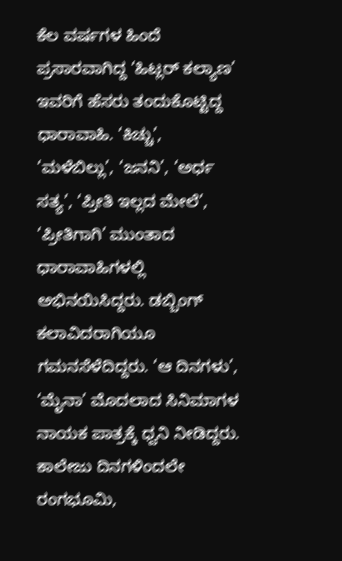ಕೆಲ ವರ್ಷಗಳ ಹಿಂದೆ ಪ್ರಸಾರವಾಗಿದ್ದ ‘ಹಿಟ್ಲರ್ ಕಲ್ಯಾಣ’ ಇವರಿಗೆ ಹೆಸರು ತಂದುಕೊಟ್ಟಿದ್ದ ಧಾರಾವಾಹಿ. ‘ಕಿಚ್ಚು’, ‘ಮಳೆಬಿಲ್ಲು’, ‘ಜನನಿ’, ‘ಅರ್ಧ ಸತ್ಯ’, ‘ಪ್ರೀತಿ ಇಲ್ಲದ ಮೇಲೆ’, ‘ಪ್ರೀತಿಗಾಗಿ’ ಮುಂತಾದ ಧಾರಾವಾಹಿಗಳಲ್ಲಿ ಅಭಿನಯಿಸಿದ್ದರು. ಡಬ್ಬಿಂಗ್ ಕಲಾವಿದರಾಗಿಯೂ ಗಮನಸೆಳೆದಿದ್ದರು. ‘ಆ ದಿನಗಳು’, ‘ಮೈನಾ’ ಮೊದಲಾದ ಸಿನಿಮಾಗಳ ನಾಯಕ ಪಾತ್ರಕ್ಕೆ ಧ್ವನಿ ನೀಡಿದ್ದರು. ಕಾಲೇಜು ದಿನಗಳಿಂದಲೇ ರಂಗಭೂಮಿ,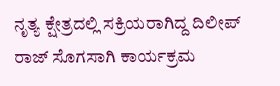ನೃತ್ಯ ಕ್ಷೇತ್ರದಲ್ಲಿ ಸಕ್ರಿಯರಾಗಿದ್ದ ದಿಲೀಪ್ ರಾಜ್ ಸೊಗಸಾಗಿ ಕಾರ್ಯಕ್ರಮ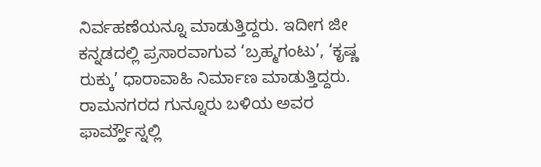ನಿರ್ವಹಣೆಯನ್ನೂ ಮಾಡುತ್ತಿದ್ದರು. ಇದೀಗ ಜೀ ಕನ್ನಡದಲ್ಲಿ ಪ್ರಸಾರವಾಗುವ ‘ಬ್ರಹ್ಮಗಂಟು’, ‘ಕೃಷ್ಣ ರುಕ್ಕು’ ಧಾರಾವಾಹಿ ನಿರ್ಮಾಣ ಮಾಡುತ್ತಿದ್ದರು. ರಾಮನಗರದ ಗುನ್ನೂರು ಬಳಿಯ ಅವರ ಫಾರ್ಮ್ಹೌಸ್ನಲ್ಲಿ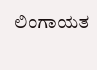ಲಿಂಗಾಯತ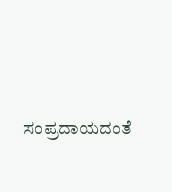ಸಂಪ್ರದಾಯದಂತೆ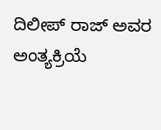ದಿಲೀಪ್ ರಾಜ್ ಅವರ ಅಂತ್ಯಕ್ರಿಯೆ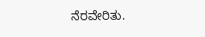ನೆರವೇರಿತು.